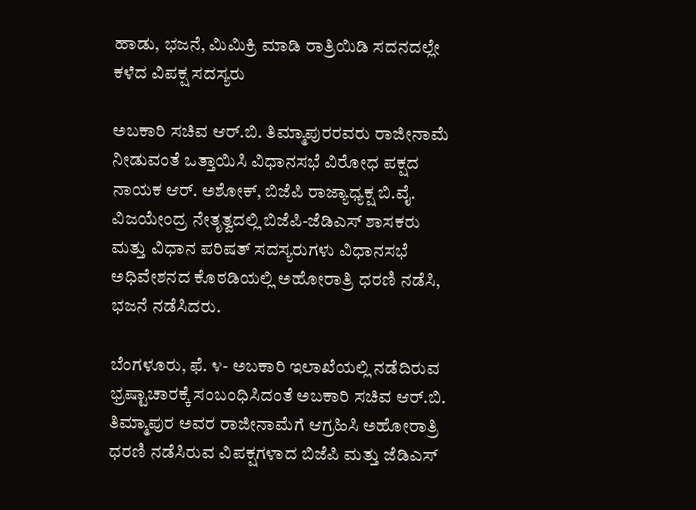ಹಾಡು, ಭಜನೆ, ಮಿಮಿಕ್ರಿ ಮಾಡಿ ರಾತ್ರಿಯಿಡಿ ಸದನದಲ್ಲೇ ಕಳೆದ ವಿಪಕ್ಷ ಸದಸ್ಯರು

ಅಬಕಾರಿ ಸಚಿವ ಆರ್.ಬಿ. ತಿಮ್ಮಾಪುರರವರು ರಾಜೀನಾಮೆ ನೀಡುವಂತೆ ಒತ್ತಾಯಿಸಿ ವಿಧಾನಸಭೆ ವಿರೋಧ ಪಕ್ಷದ ನಾಯಕ ಆರ್. ಅಶೋಕ್, ಬಿಜೆಪಿ ರಾಜ್ಯಾಧ್ಯಕ್ಷ ಬಿ.ವೈ. ವಿಜಯೇಂದ್ರ ನೇತೃತ್ವದಲ್ಲಿ ಬಿಜೆಪಿ-ಜೆಡಿಎಸ್ ಶಾಸಕರು ಮತ್ತು ವಿಧಾನ ಪರಿಷತ್ ಸದಸ್ಯರುಗಳು ವಿಧಾನಸಭೆ ಅಧಿವೇಶನದ ಕೊಠಡಿಯಲ್ಲಿ ಅಹೋರಾತ್ರಿ ಧರಣಿ ನಡೆಸಿ, ಭಜನೆ ನಡೆಸಿದರು.

ಬೆಂಗಳೂರು, ಫೆ. ೪- ಅಬಕಾರಿ ಇಲಾಖೆಯಲ್ಲಿ ನಡೆದಿರುವ ಭ್ರಷ್ಟಾಚಾರಕ್ಕೆ ಸಂಬಂಧಿಸಿದಂತೆ ಅಬಕಾರಿ ಸಚಿವ ಆರ್.ಬಿ. ತಿಮ್ಮಾಪುರ ಅವರ ರಾಜೀನಾಮೆಗೆ ಆಗ್ರಹಿಸಿ ಅಹೋರಾತ್ರಿ ಧರಣಿ ನಡೆಸಿರುವ ವಿಪಕ್ಷಗಳಾದ ಬಿಜೆಪಿ ಮತ್ತು ಜೆಡಿಎಸ್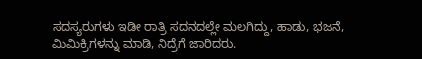ಸದಸ್ಯರುಗಳು ಇಡೀ ರಾತ್ರಿ ಸದನದಲ್ಲೇ ಮಲಗಿದ್ದು, ಹಾಡು, ಭಜನೆ, ಮಿಮಿಕ್ರಿಗಳನ್ನು ಮಾಡಿ, ನಿದ್ರೆಗೆ ಜಾರಿದರು.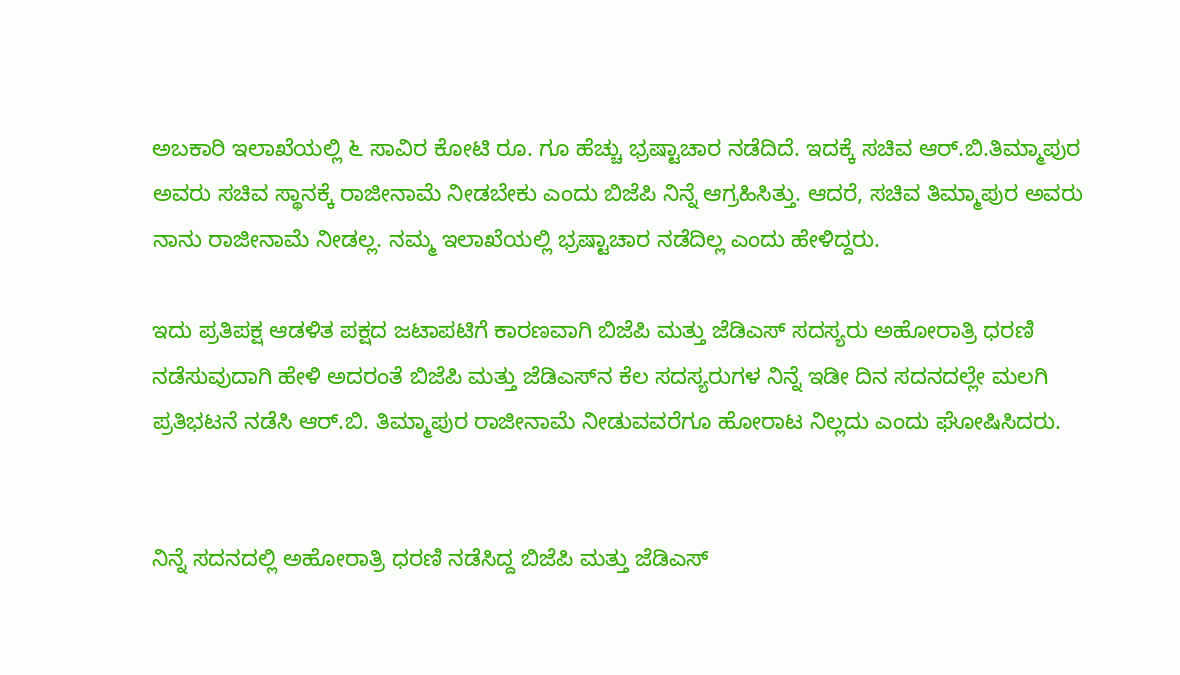ಅಬಕಾರಿ ಇಲಾಖೆಯಲ್ಲಿ ೬ ಸಾವಿರ ಕೋಟಿ ರೂ. ಗೂ ಹೆಚ್ಚು ಭ್ರಷ್ಟಾಚಾರ ನಡೆದಿದೆ. ಇದಕ್ಕೆ ಸಚಿವ ಆರ್.ಬಿ.ತಿಮ್ಮಾಪುರ ಅವರು ಸಚಿವ ಸ್ಥಾನಕ್ಕೆ ರಾಜೀನಾಮೆ ನೀಡಬೇಕು ಎಂದು ಬಿಜೆಪಿ ನಿನ್ನೆ ಆಗ್ರಹಿಸಿತ್ತು. ಆದರೆ, ಸಚಿವ ತಿಮ್ಮಾಪುರ ಅವರು ನಾನು ರಾಜೀನಾಮೆ ನೀಡಲ್ಲ. ನಮ್ಮ ಇಲಾಖೆಯಲ್ಲಿ ಭ್ರಷ್ಟಾಚಾರ ನಡೆದಿಲ್ಲ ಎಂದು ಹೇಳಿದ್ದರು.

ಇದು ಪ್ರತಿಪಕ್ಷ ಆಡಳಿತ ಪಕ್ಷದ ಜಟಾಪಟಿಗೆ ಕಾರಣವಾಗಿ ಬಿಜೆಪಿ ಮತ್ತು ಜೆಡಿಎಸ್ ಸದಸ್ಯರು ಅಹೋರಾತ್ರಿ ಧರಣಿ ನಡೆಸುವುದಾಗಿ ಹೇಳಿ ಅದರಂತೆ ಬಿಜೆಪಿ ಮತ್ತು ಜೆಡಿಎಸ್‌ನ ಕೆಲ ಸದಸ್ಯರುಗಳ ನಿನ್ನೆ ಇಡೀ ದಿನ ಸದನದಲ್ಲೇ ಮಲಗಿ ಪ್ರತಿಭಟನೆ ನಡೆಸಿ ಆರ್.ಬಿ. ತಿಮ್ಮಾಪುರ ರಾಜೀನಾಮೆ ನೀಡುವವರೆಗೂ ಹೋರಾಟ ನಿಲ್ಲದು ಎಂದು ಘೋಷಿಸಿದರು.


ನಿನ್ನೆ ಸದನದಲ್ಲಿ ಅಹೋರಾತ್ರಿ ಧರಣಿ ನಡೆಸಿದ್ದ ಬಿಜೆಪಿ ಮತ್ತು ಜೆಡಿಎಸ್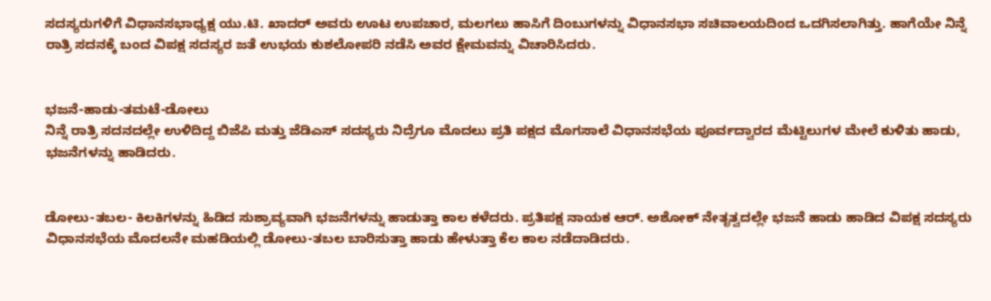ಸದಸ್ಯರುಗಳಿಗೆ ವಿಧಾನಸಭಾಧ್ಯಕ್ಷ ಯು.ಟಿ. ಖಾದರ್ ಅವರು ಊಟ ಉಪಚಾರ, ಮಲಗಲು ಹಾಸಿಗೆ ದಿಂಬುಗಳನ್ನು ವಿಧಾನಸಭಾ ಸಚಿವಾಲಯದಿಂದ ಒದಗಿಸಲಾಗಿತ್ತು. ಹಾಗೆಯೇ ನಿನ್ನೆ ರಾತ್ರಿ ಸದನಕ್ಕೆ ಬಂದ ವಿಪಕ್ಷ ಸದಸ್ಯರ ಜತೆ ಉಭಯ ಕುಶಲೋಪರಿ ನಡೆಸಿ ಅವರ ಕ್ಷೇಮವನ್ನು ವಿಚಾರಿಸಿದರು.


ಭಜನೆ-ಹಾಡು-ತಮಟೆ-ಡೋಲು
ನಿನ್ನೆ ರಾತ್ರಿ ಸದನದಲ್ಲೇ ಉಳಿದಿದ್ದ ಬಿಜೆಪಿ ಮತ್ತು ಜೆಡಿಎಸ್ ಸದಸ್ಯರು ನಿದ್ರೆಗೂ ಮೊದಲು ಪ್ರತಿ ಪಕ್ಷದ ಮೊಗಸಾಲೆ ವಿಧಾನಸಭೆಯ ಪೂರ್ವದ್ವಾರದ ಮೆಟ್ಟಿಲುಗಳ ಮೇಲೆ ಕುಳಿತು ಹಾಡು, ಭಜನೆಗಳನ್ನು ಹಾಡಿದರು.


ಡೋಲು-ತಬಲ- ಕಿಲಕಿಗಳನ್ನು ಹಿಡಿದ ಸುಶ್ರಾವ್ಯವಾಗಿ ಭಜನೆಗಳನ್ನು ಹಾಡುತ್ತಾ ಕಾಲ ಕಳೆದರು. ಪ್ರತಿಪಕ್ಷ ನಾಯಕ ಆರ್. ಅಶೋಕ್ ನೇತೃತ್ವದಲ್ಲೇ ಭಜನೆ ಹಾಡು ಹಾಡಿದ ವಿಪಕ್ಷ ಸದಸ್ಯರು ವಿಧಾನಸಭೆಯ ಮೊದಲನೇ ಮಹಡಿಯಲ್ಲಿ ಡೋಲು-ತಬಲ ಬಾರಿಸುತ್ತಾ ಹಾಡು ಹೇಳುತ್ತಾ ಕೆಲ ಕಾಲ ನಡೆದಾಡಿದರು.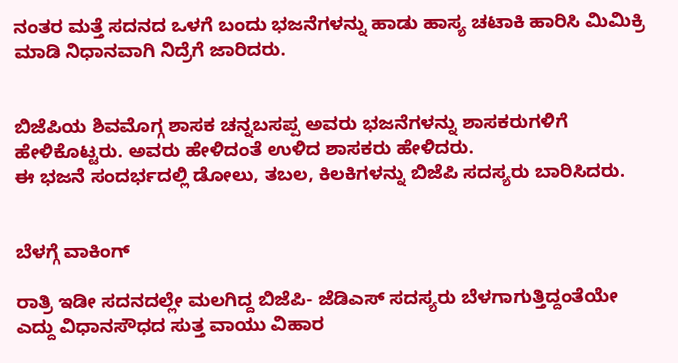ನಂತರ ಮತ್ತೆ ಸದನದ ಒಳಗೆ ಬಂದು ಭಜನೆಗಳನ್ನು ಹಾಡು ಹಾಸ್ಯ ಚಟಾಕಿ ಹಾರಿಸಿ ಮಿಮಿಕ್ರಿ ಮಾಡಿ ನಿಧಾನವಾಗಿ ನಿದ್ರೆಗೆ ಜಾರಿದರು.


ಬಿಜೆಪಿಯ ಶಿವಮೊಗ್ಗ ಶಾಸಕ ಚನ್ನಬಸಪ್ಪ ಅವರು ಭಜನೆಗಳನ್ನು ಶಾಸಕರುಗಳಿಗೆ ಹೇಳಿಕೊಟ್ಟರು. ಅವರು ಹೇಳಿದಂತೆ ಉಳಿದ ಶಾಸಕರು ಹೇಳಿದರು.
ಈ ಭಜನೆ ಸಂದರ್ಭದಲ್ಲಿ ಡೋಲು, ತಬಲ, ಕಿಲಕಿಗಳನ್ನು ಬಿಜೆಪಿ ಸದಸ್ಯರು ಬಾರಿಸಿದರು.


ಬೆಳಗ್ಗೆ ವಾಕಿಂಗ್

ರಾತ್ರಿ ಇಡೀ ಸದನದಲ್ಲೇ ಮಲಗಿದ್ದ ಬಿಜೆಪಿ- ಜೆಡಿಎಸ್ ಸದಸ್ಯರು ಬೆಳಗಾಗುತ್ತಿದ್ದಂತೆಯೇ ಎದ್ದು ವಿಧಾನಸೌಧದ ಸುತ್ತ ವಾಯು ವಿಹಾರ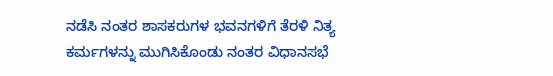ನಡೆಸಿ ನಂತರ ಶಾಸಕರುಗಳ ಭವನಗಳಿಗೆ ತೆರಳಿ ನಿತ್ಯ ಕರ್ಮಗಳನ್ನು ಮುಗಿಸಿಕೊಂಡು ನಂತರ ವಿಧಾನಸಭೆ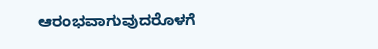ಆರಂಭವಾಗುವುದರೊಳಗೆ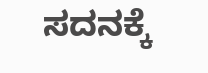ಸದನಕ್ಕೆ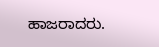ಹಾಜರಾದರು.